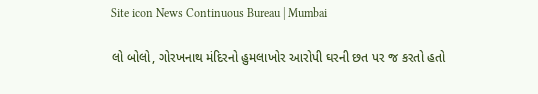Site icon News Continuous Bureau | Mumbai

લો બોલો, ગોરખનાથ મંદિરનો હુમલાખોર આરોપી ઘરની છત પર જ કરતો હતો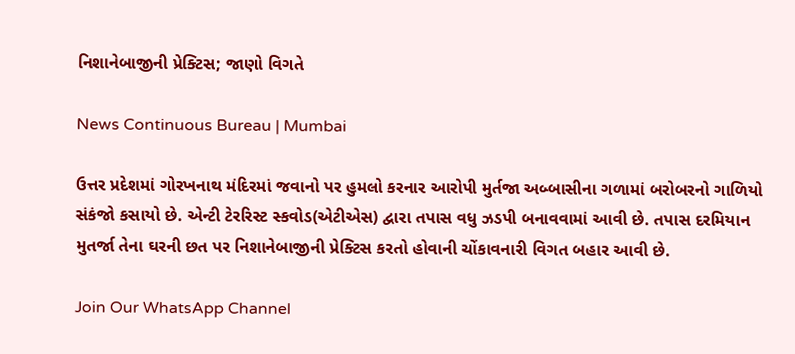નિશાનેબાજીની પ્રેક્ટિસ; જાણો વિગતે

News Continuous Bureau | Mumbai

ઉત્તર પ્રદેશમાં ગોરખનાથ મંદિરમાં જવાનો પર હુમલો કરનાર આરોપી મુર્તજા અબ્બાસીના ગળામાં બરોબરનો ગાળિયો સંકંજો કસાયો છે. એન્ટી ટેરરિસ્ટ સ્કવોડ(એટીએસ) દ્વારા તપાસ વધુ ઝડપી બનાવવામાં આવી છે. તપાસ દરમિયાન મુતર્જા તેના ઘરની છત પર નિશાનેબાજીની પ્રેક્ટિસ કરતો હોવાની ચોંકાવનારી વિગત બહાર આવી છે.

Join Our WhatsApp Channel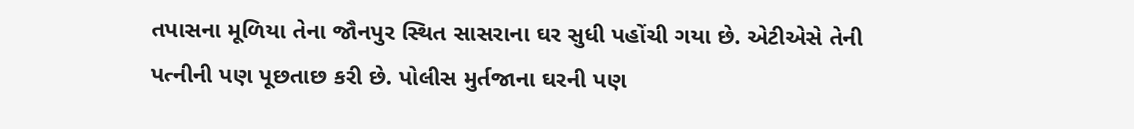તપાસના મૂળિયા તેના જૌનપુર સ્થિત સાસરાના ઘર સુધી પહોંચી ગયા છે. એટીએસે તેની પત્નીની પણ પૂછતાછ કરી છે. પોલીસ મુર્તજાના ઘરની પણ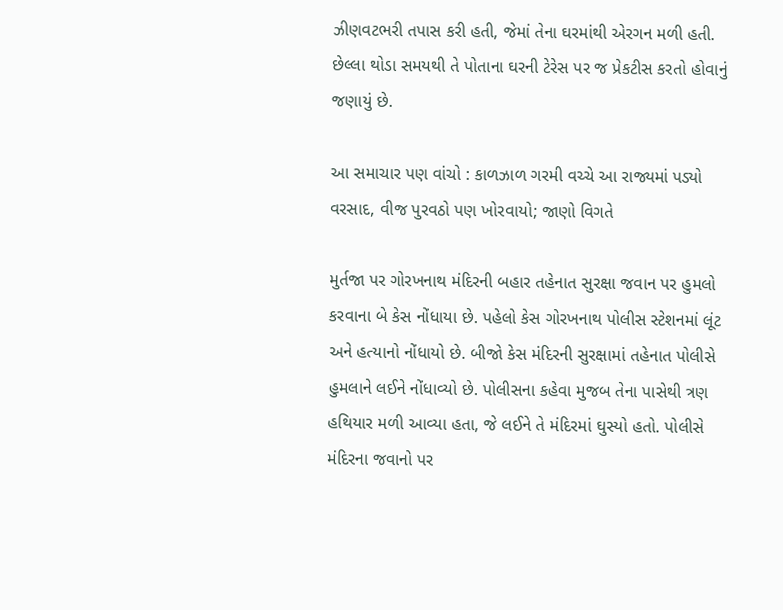ઝીણવટભરી તપાસ કરી હતી, જેમાં તેના ઘરમાંથી એરગન મળી હતી. છેલ્લા થોડા સમયથી તે પોતાના ઘરની ટેરેસ પર જ પ્રેકટીસ કરતો હોવાનું જણાયું છે.

આ સમાચાર પણ વાંચો : કાળઝાળ ગરમી વચ્ચે આ રાજ્યમાં પડ્યો વરસાદ, વીજ પુરવઠો પણ ખોરવાયો; જાણો વિગતે

મુર્તજા પર ગોરખનાથ મંદિરની બહાર તહેનાત સુરક્ષા જવાન પર હુમલો કરવાના બે કેસ નોંધાયા છે. પહેલો કેસ ગોરખનાથ પોલીસ સ્ટેશનમાં લૂંટ અને હત્યાનો નોંધાયો છે. બીજો કેસ મંદિરની સુરક્ષામાં તહેનાત પોલીસે હુમલાને લઈને નોંધાવ્યો છે. પોલીસના કહેવા મુજબ તેના પાસેથી ત્રણ હથિયાર મળી આવ્યા હતા, જે લઈને તે મંદિરમાં ઘુસ્યો હતો. પોલીસે મંદિરના જવાનો પર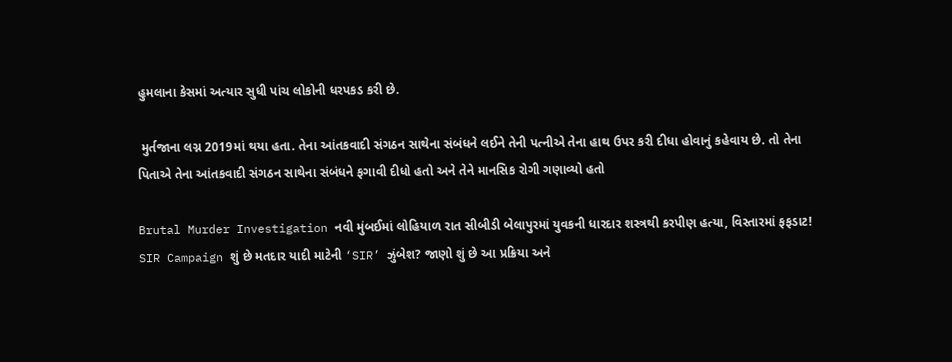હુમલાના કેસમાં અત્યાર સુધી પાંચ લોકોની ધરપકડ કરી છે.

 મુર્તજાના લગ્ન 2019માં થયા હતા. તેના આંતકવાદી સંગઠન સાથેના સંબંધને લઈને તેની પત્નીએ તેના હાથ ઉપર કરી દીધા હોવાનું કહેવાય છે. તો તેના પિતાએ તેના આંતકવાદી સંગઠન સાથેના સંબંધને ફગાવી દીધો હતો અને તેને માનસિક રોગી ગણાવ્યો હતો

Brutal Murder Investigation નવી મુંબઈમાં લોહિયાળ રાત સીબીડી બેલાપુરમાં યુવકની ધારદાર શસ્ત્રથી કરપીણ હત્યા, વિસ્તારમાં ફફડાટ!
SIR Campaign શું છે મતદાર યાદી માટેની ‘SIR’ ઝુંબેશ? જાણો શું છે આ પ્રક્રિયા અને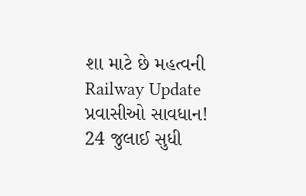શા માટે છે મહત્વની
Railway Update પ્રવાસીઓ સાવધાન! 24 જુલાઈ સુધી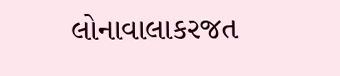લોનાવાલાકરજત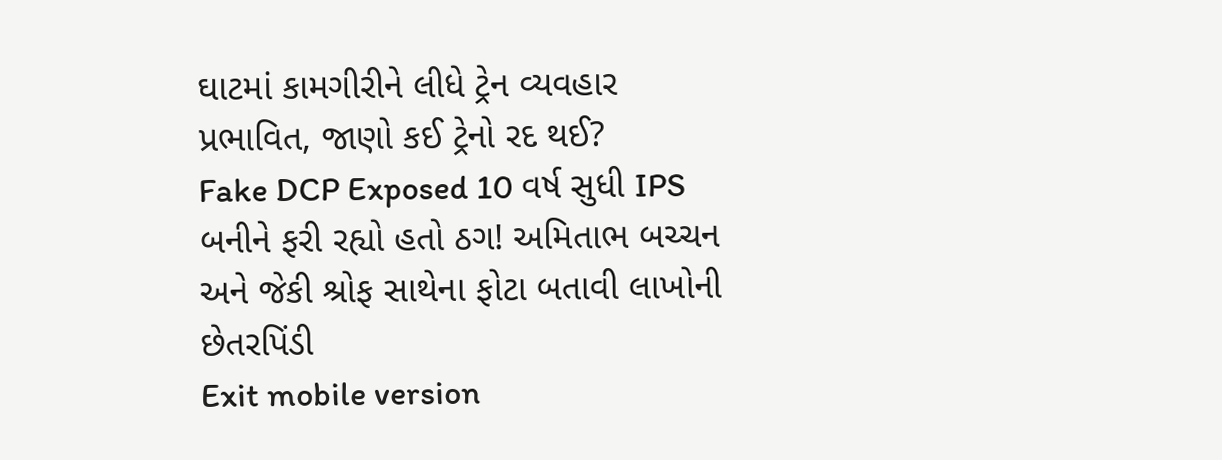ઘાટમાં કામગીરીને લીધે ટ્રેન વ્યવહાર પ્રભાવિત, જાણો કઈ ટ્રેનો રદ થઈ?
Fake DCP Exposed 10 વર્ષ સુધી IPS બનીને ફરી રહ્યો હતો ઠગ! અમિતાભ બચ્ચન અને જેકી શ્રોફ સાથેના ફોટા બતાવી લાખોની છેતરપિંડી
Exit mobile version